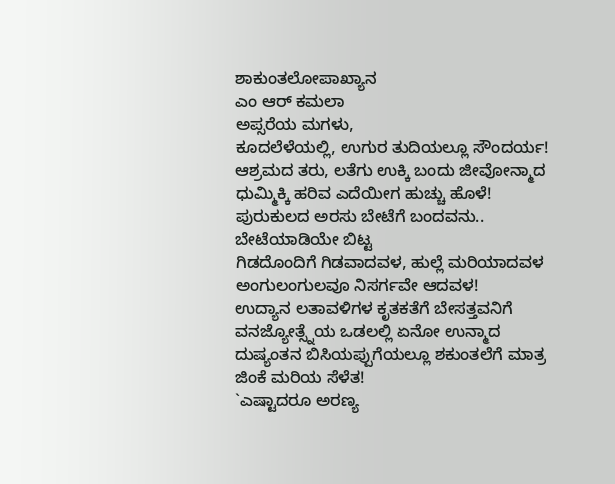ಶಾಕುಂತಲೋಪಾಖ್ಯಾನ
ಎಂ ಆರ್ ಕಮಲಾ
ಅಪ್ಸರೆಯ ಮಗಳು,
ಕೂದಲೆಳೆಯಲ್ಲಿ, ಉಗುರ ತುದಿಯಲ್ಲೂ ಸೌಂದರ್ಯ!
ಆಶ್ರಮದ ತರು, ಲತೆಗು ಉಕ್ಕಿ ಬಂದು ಜೀವೋನ್ಮಾದ
ಧುಮ್ಮಿಕ್ಕಿ ಹರಿವ ಎದೆಯೀಗ ಹುಚ್ಚು ಹೊಳೆ!
ಪುರುಕುಲದ ಅರಸು ಬೇಟೆಗೆ ಬಂದವನು..
ಬೇಟೆಯಾಡಿಯೇ ಬಿಟ್ಟ
ಗಿಡದೊಂದಿಗೆ ಗಿಡವಾದವಳ, ಹುಲ್ಲೆ ಮರಿಯಾದವಳ
ಅಂಗುಲಂಗುಲವೂ ನಿಸರ್ಗವೇ ಆದವಳ!
ಉದ್ಯಾನ ಲತಾವಳಿಗಳ ಕೃತಕತೆಗೆ ಬೇಸತ್ತವನಿಗೆ
ವನಜ್ಯೋತ್ಸ್ನೆಯ ಒಡಲಲ್ಲಿ ಏನೋ ಉನ್ಮಾದ
ದುಷ್ಯಂತನ ಬಿಸಿಯಪ್ಪುಗೆಯಲ್ಲೂ ಶಕುಂತಲೆಗೆ ಮಾತ್ರ
ಜಿಂಕೆ ಮರಿಯ ಸೆಳೆತ!
`ಎಷ್ಟಾದರೂ ಅರಣ್ಯ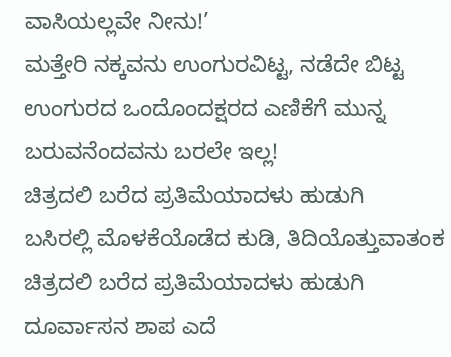ವಾಸಿಯಲ್ಲವೇ ನೀನು!’
ಮತ್ತೇರಿ ನಕ್ಕವನು ಉಂಗುರವಿಟ್ಟ, ನಡೆದೇ ಬಿಟ್ಟ
ಉಂಗುರದ ಒಂದೊಂದಕ್ಷರದ ಎಣಿಕೆಗೆ ಮುನ್ನ
ಬರುವನೆಂದವನು ಬರಲೇ ಇಲ್ಲ!
ಚಿತ್ರದಲಿ ಬರೆದ ಪ್ರತಿಮೆಯಾದಳು ಹುಡುಗಿ
ಬಸಿರಲ್ಲಿ ಮೊಳಕೆಯೊಡೆದ ಕುಡಿ, ತಿದಿಯೊತ್ತುವಾತಂಕ
ಚಿತ್ರದಲಿ ಬರೆದ ಪ್ರತಿಮೆಯಾದಳು ಹುಡುಗಿ
ದೂರ್ವಾಸನ ಶಾಪ ಎದೆ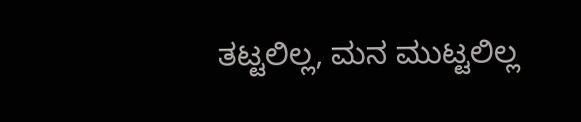ತಟ್ಟಲಿಲ್ಲ, ಮನ ಮುಟ್ಟಲಿಲ್ಲ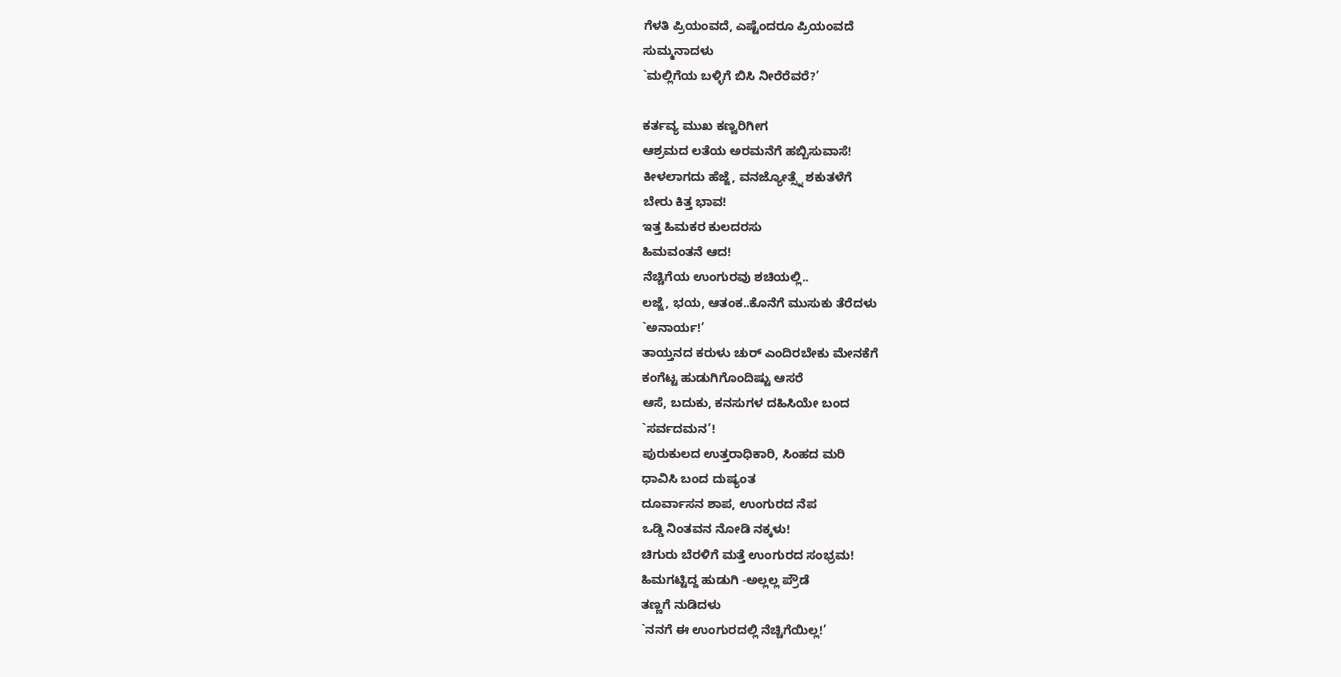ಗೆಳತಿ ಪ್ರಿಯಂವದೆ, ಎಷ್ಟೆಂದರೂ ಪ್ರಿಯಂವದೆ
ಸುಮ್ಮನಾದಳು
`ಮಲ್ಲಿಗೆಯ ಬಳ್ಳಿಗೆ ಬಿಸಿ ನೀರೆರೆವರೆ?’

ಕರ್ತವ್ಯ ಮುಖ ಕಣ್ವರಿಗೀಗ
ಆಶ್ರಮದ ಲತೆಯ ಅರಮನೆಗೆ ಹಬ್ಬಿಸುವಾಸೆ!
ಕೀಳಲಾಗದು ಹೆಜ್ಜೆ, ವನಜ್ಯೋತ್ಸ್ನೆ ಶಕುತಳೆಗೆ
ಬೇರು ಕಿತ್ತ ಭಾವ!
ಇತ್ತ ಹಿಮಕರ ಕುಲದರಸು
ಹಿಮವಂತನೆ ಆದ!
ನೆಚ್ಚಿಗೆಯ ಉಂಗುರವು ಶಚಿಯಲ್ಲಿ..
ಲಜ್ಜೆ, ಭಯ, ಆತಂಕ..ಕೊನೆಗೆ ಮುಸುಕು ತೆರೆದಳು
`ಅನಾರ್ಯ!’
ತಾಯ್ತನದ ಕರುಳು ಚುರ್ ಎಂದಿರಬೇಕು ಮೇನಕೆಗೆ
ಕಂಗೆಟ್ಟ ಹುಡುಗಿಗೊಂದಿಷ್ಟು ಆಸರೆ
ಆಸೆ, ಬದುಕು, ಕನಸುಗಳ ದಹಿಸಿಯೇ ಬಂದ
`ಸರ್ವದಮನ’!
ಪುರುಕುಲದ ಉತ್ತರಾಧಿಕಾರಿ, ಸಿಂಹದ ಮರಿ
ಧಾವಿಸಿ ಬಂದ ದುಷ್ಯಂತ
ದೂರ್ವಾಸನ ಶಾಪ, ಉಂಗುರದ ನೆಪ
ಒಡ್ಡಿ ನಿಂತವನ ನೋಡಿ ನಕ್ಕಳು!
ಚಿಗುರು ಬೆರಳಿಗೆ ಮತ್ತೆ ಉಂಗುರದ ಸಂಭ್ರಮ!
ಹಿಮಗಟ್ಟಿದ್ದ ಹುಡುಗಿ -ಅಲ್ಲಲ್ಲ ಪ್ರೌಡೆ
ತಣ್ಣಗೆ ನುಡಿದಳು
`ನನಗೆ ಈ ಉಂಗುರದಲ್ಲಿ ನೆಚ್ಚಿಗೆಯಿಲ್ಲ!’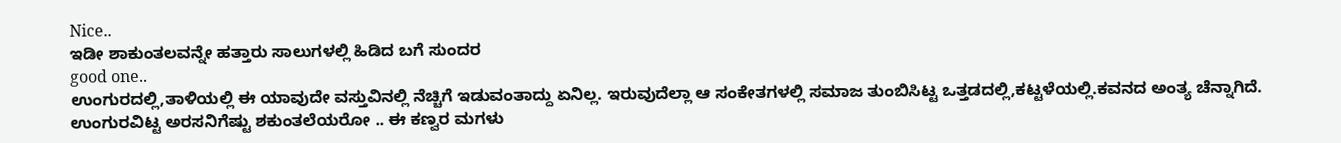Nice..
ಇಡೀ ಶಾಕುಂತಲವನ್ನೇ ಹತ್ತಾರು ಸಾಲುಗಳಲ್ಲಿ ಹಿಡಿದ ಬಗೆ ಸುಂದರ
good one..
ಉಂಗುರದಲ್ಲಿ,ತಾಳಿಯಲ್ಲಿ ಈ ಯಾವುದೇ ವಸ್ತುವಿನಲ್ಲಿ ನೆಚ್ಚಿಗೆ ಇಡುವಂತಾದ್ದು ಏನಿಲ್ಲ. ಇರುವುದೆಲ್ಲಾ ಆ ಸಂಕೇತಗಳಲ್ಲಿ ಸಮಾಜ ತುಂಬಿಸಿಟ್ಟ ಒತ್ತಡದಲ್ಲಿ,ಕಟ್ಟಳೆಯಲ್ಲಿ.ಕವನದ ಅಂತ್ಯ ಚೆನ್ನಾಗಿದೆ.
ಉಂಗುರವಿಟ್ಟ ಅರಸನಿಗೆಷ್ಟು ಶಕುಂತಲೆಯರೋ .. ಈ ಕಣ್ವರ ಮಗಳು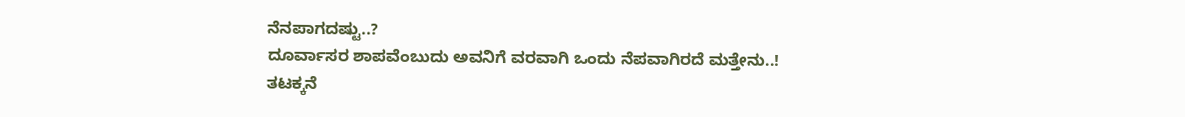ನೆನಪಾಗದಷ್ಟು..?
ದೂರ್ವಾಸರ ಶಾಪವೆಂಬುದು ಅವನಿಗೆ ವರವಾಗಿ ಒಂದು ನೆಪವಾಗಿರದೆ ಮತ್ತೇನು..!
ತಟಕ್ಕನೆ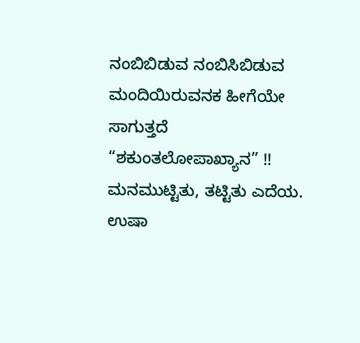ನಂಬಿಬಿಡುವ ನಂಬಿಸಿಬಿಡುವ ಮಂದಿಯಿರುವನಕ ಹೀಗೆಯೇ ಸಾಗುತ್ತದೆ
“ಶಕುಂತಲೋಪಾಖ್ಯಾನ” !!
ಮನಮುಟ್ಟಿತು, ತಟ್ಟಿತು ಎದೆಯ.
ಉಷಾ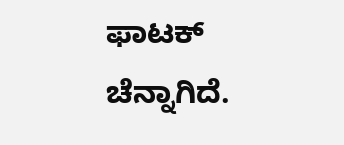ಫಾಟಕ್
ಚೆನ್ನಾಗಿದೆ.